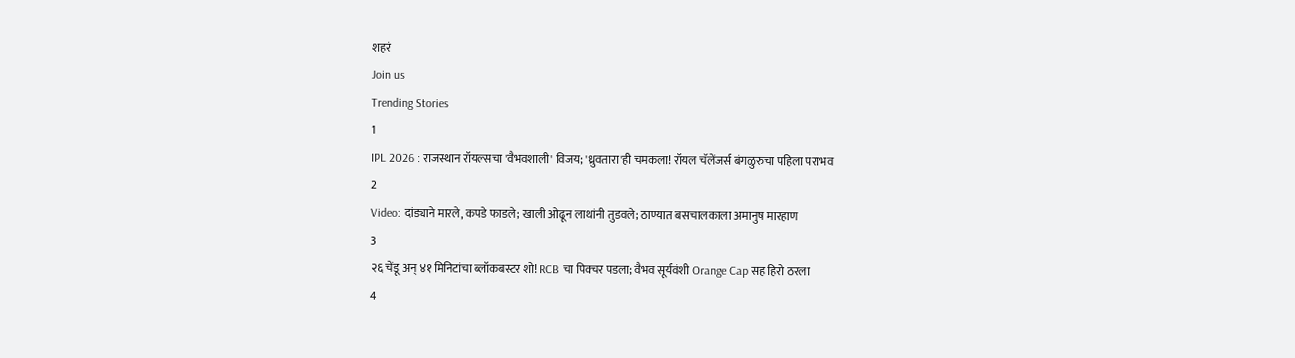शहरं
Join us
Trending Stories
1
IPL 2026 : राजस्थान रॉयल्सचा 'वैभवशाली' विजय; 'ध्रुवतारा'ही चमकला! रॉयल चॅलेंजर्स बंगळुरुचा पहिला पराभव
2
Video: दांड्याने मारले, कपडे फाडले; खाली ओढून लाथांनी तुडवले; ठाण्यात बसचालकाला अमानुष मारहाण
3
२६ चेंडू अन् ४१ मिनिटांचा ब्लॉकबस्टर शो! RCB चा पिक्चर पडला; वैभव सूर्यवंशी Orange Cap सह हिरो ठरला
4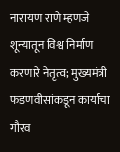नारायण राणे म्हणजे शून्यातून विश्व निर्माण करणारे नेतृत्व; मुख्यमंत्री फडणवीसांकडून कार्याचा गौरव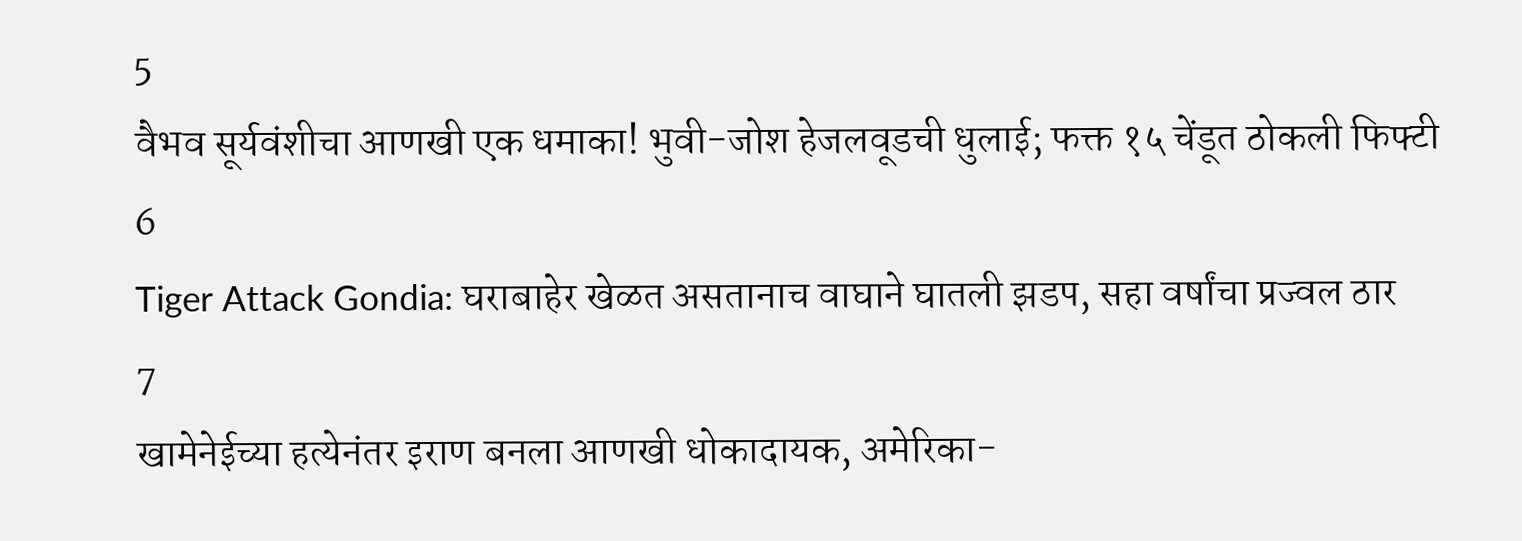5
वैभव सूर्यवंशीचा आणखी एक धमाका! भुवी-जोश हेजलवूडची धुलाई; फक्त १५ चेंडूत ठोकली फिफ्टी
6
Tiger Attack Gondia: घराबाहेर खेळत असतानाच वाघाने घातली झडप, सहा वर्षांचा प्रज्वल ठार
7
खामेनेईच्या हत्येनंतर इराण बनला आणखी धोकादायक, अमेरिका-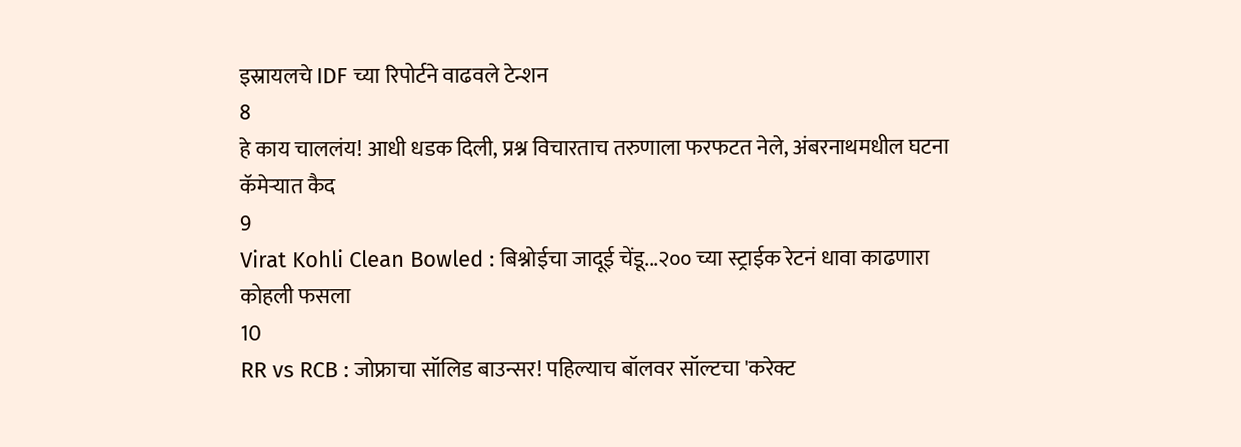इस्रायलचे IDF च्या रिपोर्टने वाढवले टेन्शन
8
हे काय चाललंय! आधी धडक दिली, प्रश्न विचारताच तरुणाला फरफटत नेले, अंबरनाथमधील घटना कॅमेऱ्यात कैद
9
Virat Kohli Clean Bowled : बिश्नोईचा जादूई चेंडू...२०० च्या स्ट्राईक रेटनं धावा काढणारा कोहली फसला
10
RR vs RCB : जोफ्राचा सॉलिड बाउन्सर! पहिल्याच बॉलवर सॉल्टचा 'करेक्ट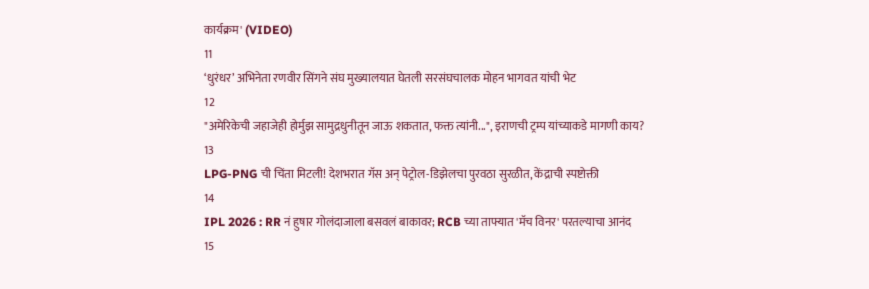कार्यक्रम' (VIDEO)
11
‘धुरंधर’ अभिनेता रणवीर सिंगने संघ मुख्यालयात घेतली सरसंघचालक मोहन भागवत यांची भेट
12
"अमेरिकेची जहाजेही होर्मुझ सामुद्रधुनीतून जाऊ शकतात, फक्त त्यांनी...", इराणची ट्रम्प यांच्याकडे मागणी काय?
13
LPG-PNG ची चिंता मिटली! देशभरात गॅस अन् पेट्रोल-डिझेलचा पुरवठा सुरळीत, केंद्राची स्पष्टोक्ती
14
IPL 2026 : RR नं हुषार गोलंदाजाला बसवलं बाकावर; RCB च्या ताफ्यात 'मॅच विनर' परतल्याचा आनंद
15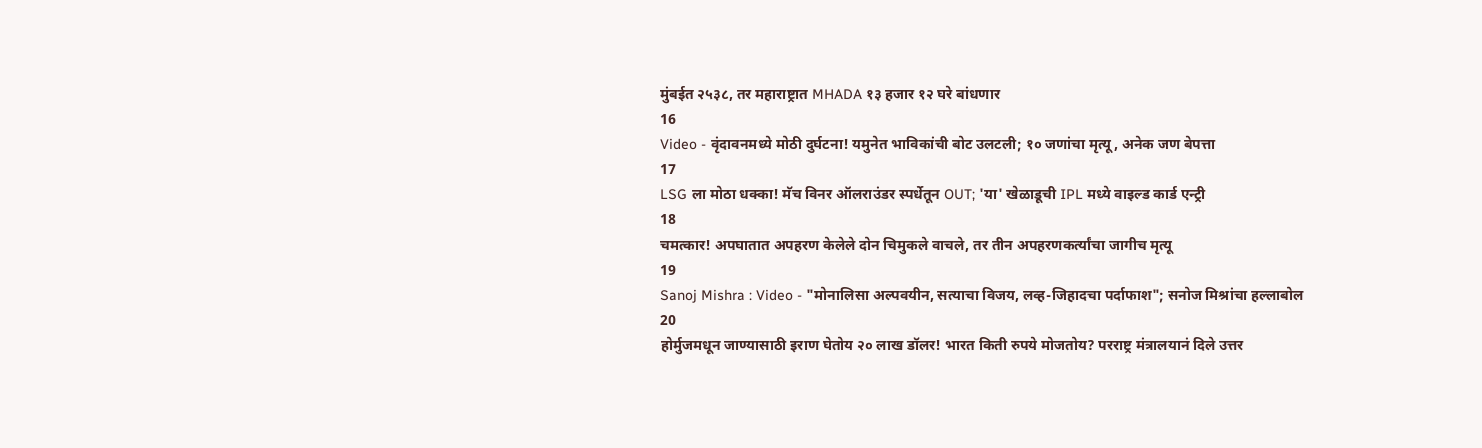मुंबईत २५३८, तर महाराष्ट्रात MHADA १३ हजार १२ घरे बांधणार
16
Video - वृंदावनमध्ये मोठी दुर्घटना! यमुनेत भाविकांची बोट उलटली; १० जणांचा मृत्यू, अनेक जण बेपत्ता
17
LSG ला मोठा धक्का! मॅच विनर ऑलराउंडर स्पर्धेतून OUT; 'या' खेळाडूची IPL मध्ये वाइल्ड कार्ड एन्ट्री
18
चमत्कार! अपघातात अपहरण केलेले दोन चिमुकले वाचले, तर तीन अपहरणकर्त्यांचा जागीच मृत्यू
19
Sanoj Mishra : Video - "मोनालिसा अल्पवयीन, सत्याचा विजय, लव्ह-जिहादचा पर्दाफाश"; सनोज मिश्रांचा हल्लाबोल
20
होर्मुजमधून जाण्यासाठी इराण घेतोय २० लाख डॉलर! भारत किती रुपये मोजतोय? परराष्ट्र मंत्रालयानं दिले उत्तर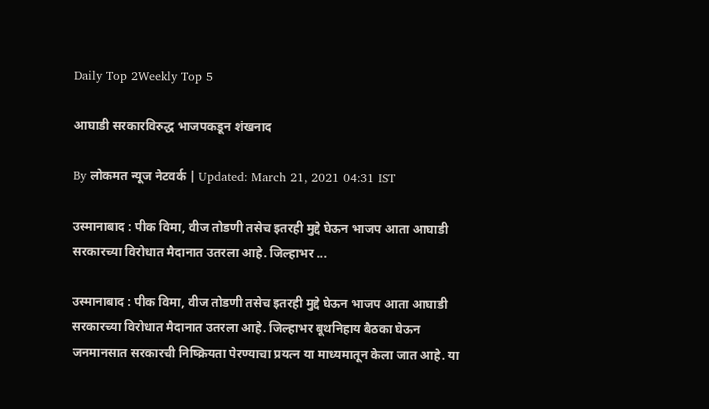Daily Top 2Weekly Top 5

आघाडी सरकारविरुद्ध भाजपकडून शंखनाद

By लोकमत न्यूज नेटवर्क | Updated: March 21, 2021 04:31 IST

उस्मानाबाद : पीक विमा, वीज तोडणी तसेच इतरही मुद्दे घेऊन भाजप आता आघाडी सरकारच्या विरोधात मैदानात उतरला आहे. जिल्हाभर ...

उस्मानाबाद : पीक विमा, वीज तोडणी तसेच इतरही मुद्दे घेऊन भाजप आता आघाडी सरकारच्या विरोधात मैदानात उतरला आहे. जिल्हाभर बूथनिहाय बैठका घेऊन जनमानसात सरकारची निष्क्रियता पेरण्याचा प्रयत्न या माध्यमातून केला जात आहे. या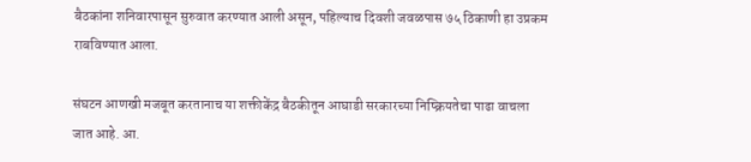बैठकांना शनिवारपासून सुरुवात करण्यात आली असून, पहिल्याच दिवशी जवळपास ७५ ठिकाणी हा उप्रकम राबविण्यात आला.

संघटन आणखी मजबूत करतानाच या शक्तीकेंद्र बैठकीतून आघाडी सरकारच्या निष्क्रियतेचा पाढा वाचला जात आहे. आ.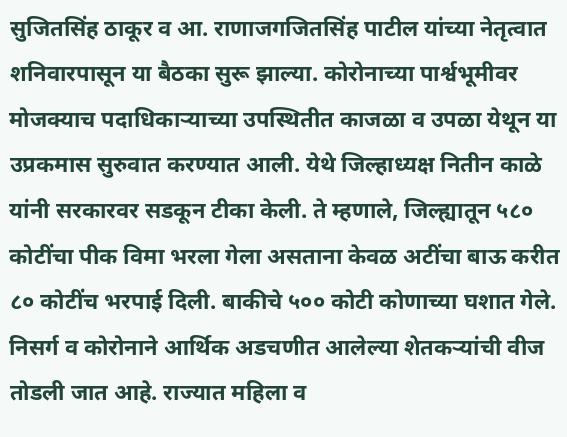सुजितसिंह ठाकूर व आ. राणाजगजितसिंह पाटील यांच्या नेतृत्वात शनिवारपासून या बैठका सुरू झाल्या. कोरोनाच्या पार्श्वभूमीवर मोजक्याच पदाधिकाऱ्याच्या उपस्थितीत काजळा व उपळा येथून या उप्रकमास सुरुवात करण्यात आली. येथे जिल्हाध्यक्ष नितीन काळे यांनी सरकारवर सडकून टीका केली. ते म्हणाले, जिल्ह्यातून ५८० कोटींचा पीक विमा भरला गेला असताना केवळ अटींचा बाऊ करीत ८० कोटींच भरपाई दिली. बाकीचे ५०० कोटी कोणाच्या घशात गेले. निसर्ग व कोरोनाने आर्थिक अडचणीत आलेल्या शेतकऱ्यांची वीज तोडली जात आहे. राज्यात महिला व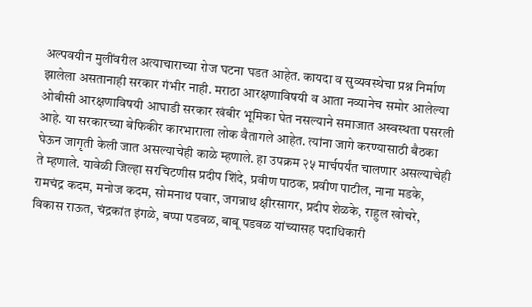अल्पवयीन मुलींवरील अत्याचाराच्या रोज घटना घडत आहेत. कायदा व सुव्यवस्थेचा प्रश्न निर्माण झालेला असतानाही सरकार गंभीर नाही. मराठा आरक्षणाविषयी व आता नव्यानेच समोर आलेल्या ओबीसी आरक्षणाविषयी आघाडी सरकार खंबीर भूमिका घेत नसल्याने समाजात अस्वस्थता पसरली आहे. या सरकारच्या बेफिकीर कारभाराला लोक वैतागले आहेत. त्यांना जागे करण्यासाठी बैठका घेऊन जागृती केली जात असल्याचेही काळे म्हणाले. हा उपक्रम २५ मार्चपर्यंत चालणार असल्याचेही ते म्हणाले. यावेळी जिल्हा सरचिटणीस प्रदीप शिंदे, प्रवीण पाठक, प्रवीण पाटील, नाना मडके, रामचंद्र कदम, मनोज कदम, सोमनाथ पवार, जगन्नाथ क्षीरसागर, प्रदीप शेळके, राहुल खोचरे, विकास राऊत, चंद्रकांत इंगळे, बप्पा पडवळ, बाबू पडवळ यांच्यासह पदाधिकारी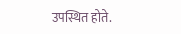उपस्थित होते.